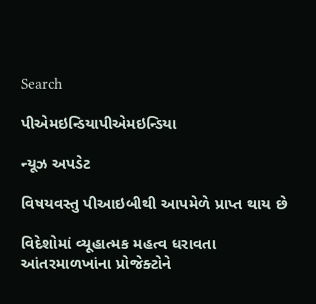Search

પીએમઇન્ડિયાપીએમઇન્ડિયા

ન્યૂઝ અપડેટ

વિષયવસ્તુ પીઆઇબીથી આપમેળે પ્રાપ્ત થાય છે

વિદેશોમાં વ્યૂહાત્મક મહત્વ ધરાવતા આંતરમાળખાંના પ્રોજેક્ટોને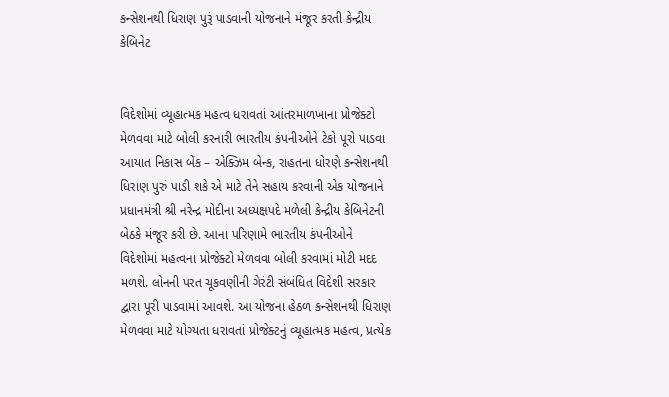કન્સેશનથી ધિરાણ પુરૂં પાડવાની યોજનાને મંજૂર કરતી કેન્દ્રીય કેબિનેટ


વિદેશોમાં વ્યૂહાત્મક મહત્વ ધરાવતાં આંતરમાળખાના પ્રોજેક્ટો મેળવવા માટે બોલી કરનારી ભારતીય કંપનીઓને ટેકો પૂરો પાડવા આયાત નિકાસ બેંક – એક્ઝિમ બેન્ક, રાહતના ધોરણે કન્સેશનથી ધિરાણ પુરું પાડી શકે એ માટે તેને સહાય કરવાની એક યોજનાને પ્રધાનમંત્રી શ્રી નરેન્દ્ર મોદીના અધ્યક્ષપદે મળેલી કેન્દ્રીય કેબિનેટની બેઠકે મંજૂર કરી છે. આના પરિણામે ભારતીય કંપનીઓને વિદેશોમાં મહત્વના પ્રોજેક્ટો મેળવવા બોલી કરવામાં મોટી મદદ મળશે. લોનની પરત ચૂકવણીની ગેરંટી સંબંધિત વિદેશી સરકાર દ્વારા પૂરી પાડવામાં આવશે. આ યોજના હેઠળ કન્સેશનથી ધિરાણ મેળવવા માટે યોગ્યતા ધરાવતાં પ્રોજેક્ટનું વ્યૂહાત્મક મહત્વ, પ્રત્યેક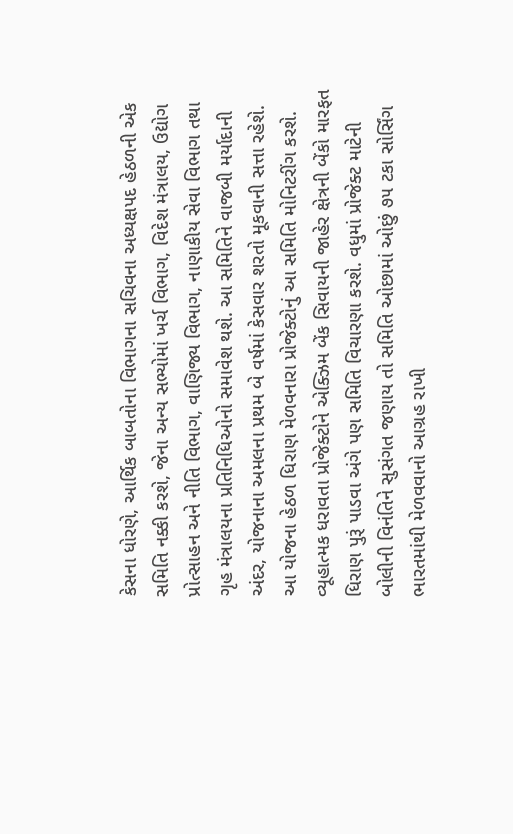કેસના ધોરણે, આર્થિક બાબતોના વિભાગના સચિવના અધ્યક્ષપદ હેઠળની એક સમિતિ નક્કી કરશે, જેના અન્ય સભ્યોમાં ખર્ચ વિભાગ, વિદેશ મંત્રાલય, ઉદ્યોગ પ્રોત્સાહન અને નીતિ વિભાગ, વાણિજ્ય વિભાગ, નાણાકીય સેવા વિભાગ તથા ગૃહ મંત્રાલયના પ્રતિનિધિઓનો સમાવેશ થશે. આ સમિતિને વાજબી મર્યાદાની અંદર, યોજનાના અમલના પ્રથમ બે વર્ષમાં કેસવાર શરતો મૂકવાની સત્તા રહેશે. આ યોજના હેઠળ ધિરાણ મેળવનારા પ્રોજેક્ટોનું આ સમિતિ મોનિટરીંગ કરશે. વ્યૂહાત્મક ધરાવતા પ્રોજેક્ટોને એક્ઝિમ બેંક સિવાયની જાહેર ક્ષેત્રની બેંકો મારફત ધિરાણ પુરૂં પાડવા અંગે પણ સમિતિ વિચારણા કરશે. વધુમાં પ્રોજેક્ટ માટેની બોલીની વિનંતિને સુસંગત જણાય તો સમિતિ ઓછામાં ઓછું ૭૫ ટકા સોર્સિંગ ભારતમાંથી મેળવવાનો આગ્રહ રાખી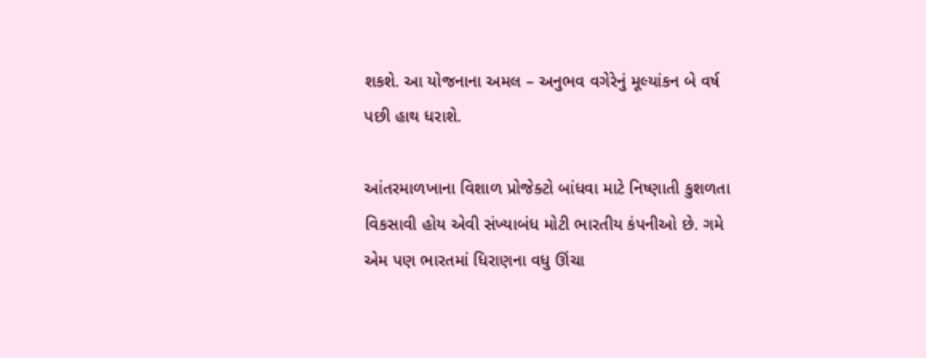શકશે. આ યોજનાના અમલ – અનુભવ વગેરેનું મૂલ્યાંકન બે વર્ષ પછી હાથ ધરાશે.

આંતરમાળખાના વિશાળ પ્રોજેક્ટો બાંધવા માટે નિષ્ણાતી કુશળતા વિકસાવી હોય એવી સંખ્યાબંધ મોટી ભારતીય કંપનીઓ છે. ગમે એમ પણ ભારતમાં ધિરાણના વધુ ઊંચા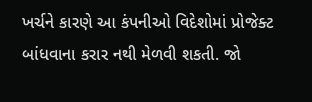ખર્ચને કારણે આ કંપનીઓ વિદેશોમાં પ્રોજેક્ટ બાંધવાના કરાર નથી મેળવી શકતી. જો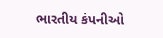ભારતીય કંપનીઓ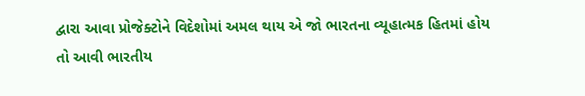દ્વારા આવા પ્રોજેક્ટોને વિદેશોમાં અમલ થાય એ જો ભારતના વ્યૂહાત્મક હિતમાં હોય તો આવી ભારતીય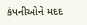કંપનીઓને મદદ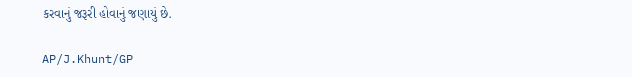કરવાનું જરૂરી હોવાનું જણાયું છે.

AP/J.Khunt/GP